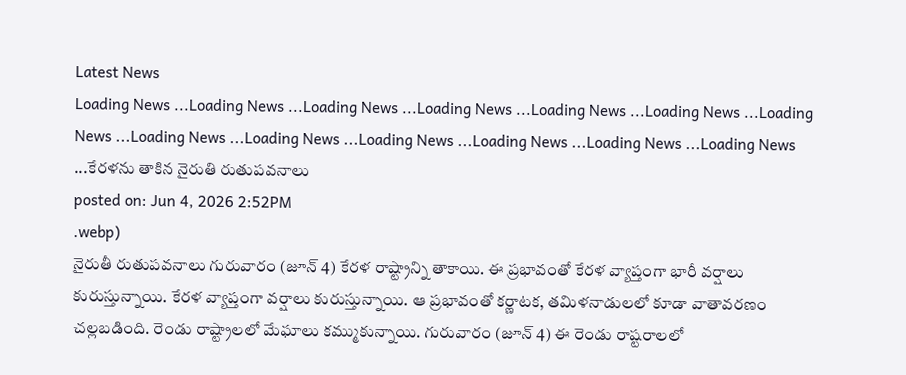Latest News
Loading News ...Loading News ...Loading News ...Loading News ...Loading News ...Loading News ...Loading News ...Loading News ...Loading News ...Loading News ...Loading News ...Loading News ...Loading News ...కేరళను తాకిన నైరుతి రుతుపవనాలు
posted on: Jun 4, 2026 2:52PM
.webp)
నైరుతీ రుతుపవనాలు గురువారం (జూన్ 4) కేరళ రాష్ట్రాన్ని తాకాయి. ఈ ప్రభావంతో కేరళ వ్యాప్తంగా భారీ వర్షాలు కురుస్తున్నాయి. కేరళ వ్యాప్తంగా వర్షాలు కురుస్తున్నాయి. ఆ ప్రభావంతో కర్ణాటక, తమిళనాడులలో కూడా వాతావరణం చల్లబడింది. రెండు రాష్ట్రాలలో మేఘాలు కమ్ముకున్నాయి. గురువారం (జూన్ 4) ఈ రెండు రాష్టరాలలో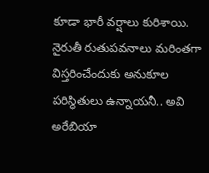కూడా భారీ వర్షాలు కురిశాయి. నైరుతీ రుతుపవనాలు మరింతగా విస్తరించేందుకు అనుకూల పరిస్థితులు ఉన్నాయనీ.. అవి అరేబియా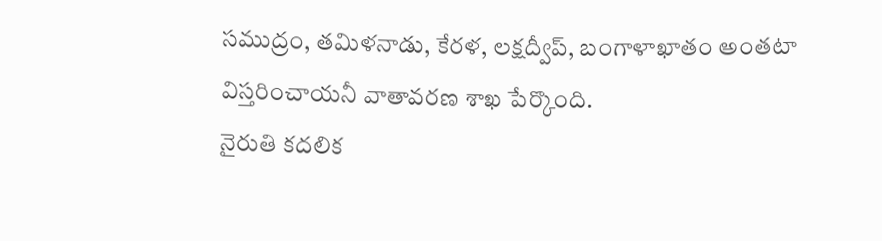సముద్రం, తమిళనాడు, కేరళ, లక్షద్వీప్, బంగాళాఖాతం అంతటా విస్తరించాయనీ వాతావరణ శాఖ పేర్కొంది.
నైరుతి కదలిక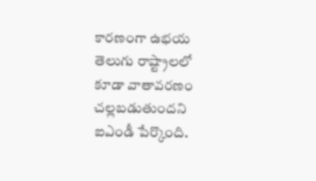కారణంగా ఉభయ తెలుగు రాష్ట్రాలలో కూడా వాతావరణం చల్లబడుతుందని ఐఎండీ పేర్కొంది.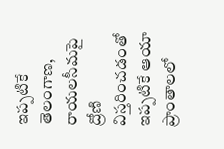ఇప్పటికే తెలంగాణ, రాయలసీమపై ద్రోణి విస్తరించడంతో ఇప్పటికే ఆయా ప్రాంతాలలో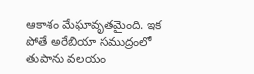ఆకాశం మేఘావృతమైంది. ఇక పోతే అరేబియా సముద్రంలో తుపాను వలయం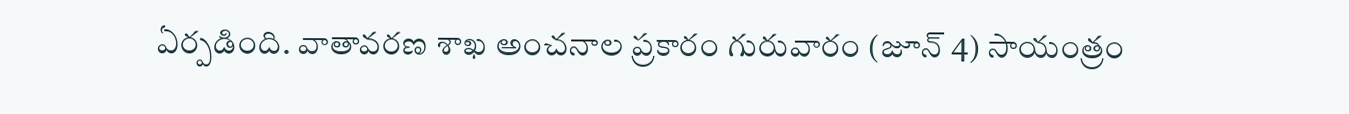ఏర్పడింది. వాతావరణ శాఖ అంచనాల ప్రకారం గురువారం (జూన్ 4) సాయంత్రం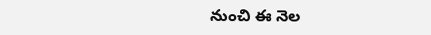నుంచి ఈ నెల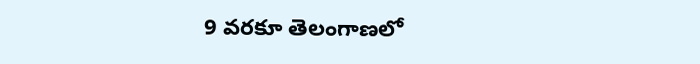9 వరకూ తెలంగాణలో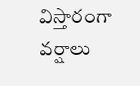విస్తారంగా వర్షాలు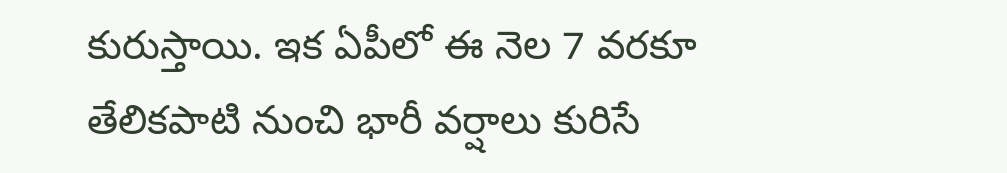కురుస్తాయి. ఇక ఏపీలో ఈ నెల 7 వరకూ తేలికపాటి నుంచి భారీ వర్షాలు కురిసే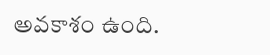అవకాశం ఉంది.